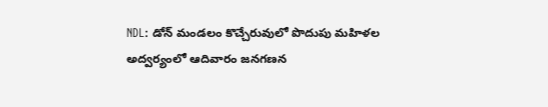NDL: డోన్ మండలం కొచ్చేరువులో పొదుపు మహిళల అద్వర్యంలో ఆదివారం జనగణన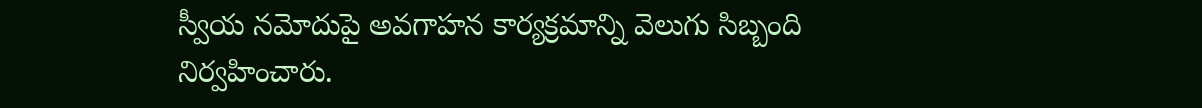స్వీయ నమోదుపై అవగాహన కార్యక్రమాన్ని వెలుగు సిబ్బంది నిర్వహించారు.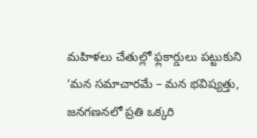మహిళలు చేతుల్లో ఫ్లకార్డులు పట్టుకుని ‘మన సమాచారమే – మన భవిష్యత్తు, జనగణనలో ప్రతి ఒక్కరి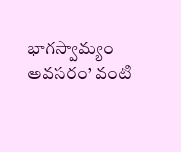భాగస్వామ్యం అవసరం’ వంటి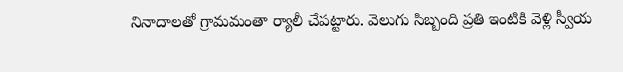నినాదాలతో గ్రామమంతా ర్యాలీ చేపట్టారు. వెలుగు సిబ్బంది ప్రతి ఇంటికి వెళ్లి స్వీయ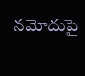నమోదుపై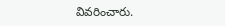వివరించారు.